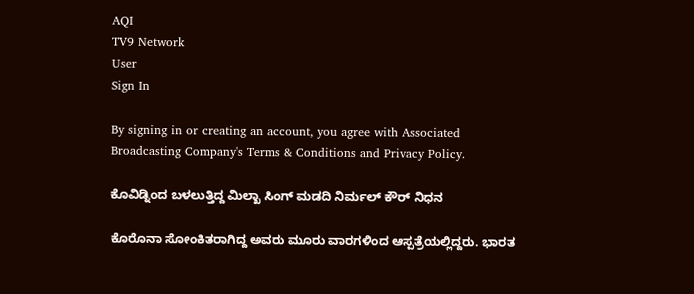AQI
TV9 Network
User
Sign In

By signing in or creating an account, you agree with Associated Broadcasting Company's Terms & Conditions and Privacy Policy.

ಕೊವಿಡ್ನಿಂದ ಬಳಲುತ್ತಿದ್ದ ಮಿಲ್ಖಾ ಸಿಂಗ್ ಮಡದಿ ನಿರ್ಮಲ್ ಕೌರ್ ನಿಧನ

ಕೊರೊನಾ ಸೋಂಕಿತರಾಗಿದ್ದ ಅವರು ಮೂರು ವಾರಗಳಿಂದ ಆಸ್ಪತ್ರೆಯಲ್ಲಿದ್ದರು. ಭಾರತ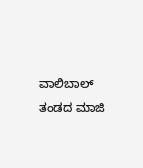ವಾಲಿಬಾಲ್ ತಂಡದ ಮಾಜಿ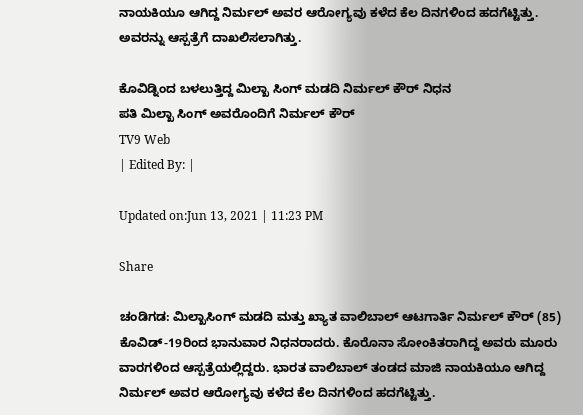ನಾಯಕಿಯೂ ಆಗಿದ್ದ ನಿರ್ಮಲ್ ಅವರ ಆರೋಗ್ಯವು ಕಳೆದ ಕೆಲ ದಿನಗಳಿಂದ ಹದಗೆಟ್ಟಿತ್ತು. ಅವರನ್ನು ಆಸ್ಪತ್ರೆಗೆ ದಾಖಲಿಸಲಾಗಿತ್ತು.

ಕೊವಿಡ್ನಿಂದ ಬಳಲುತ್ತಿದ್ದ ಮಿಲ್ಖಾ ಸಿಂಗ್ ಮಡದಿ ನಿರ್ಮಲ್ ಕೌರ್ ನಿಧನ
ಪತಿ ಮಿಲ್ಖಾ ಸಿಂಗ್ ಅವರೊಂದಿಗೆ ನಿರ್ಮಲ್ ಕೌರ್
TV9 Web
| Edited By: |

Updated on:Jun 13, 2021 | 11:23 PM

Share

ಚಂಡಿಗಡ: ಮಿಲ್ಖಾಸಿಂಗ್ ಮಡದಿ ಮತ್ತು ಖ್ಯಾತ ವಾಲಿಬಾಲ್ ಆಟಗಾರ್ತಿ ನಿರ್ಮಲ್ ಕೌರ್ (85) ಕೊವಿಡ್-19ರಿಂದ ಭಾನುವಾರ ನಿಧನರಾದರು. ಕೊರೊನಾ ಸೋಂಕಿತರಾಗಿದ್ದ ಅವರು ಮೂರು ವಾರಗಳಿಂದ ಆಸ್ಪತ್ರೆಯಲ್ಲಿದ್ದರು. ಭಾರತ ವಾಲಿಬಾಲ್ ತಂಡದ ಮಾಜಿ ನಾಯಕಿಯೂ ಆಗಿದ್ದ ನಿರ್ಮಲ್ ಅವರ ಆರೋಗ್ಯವು ಕಳೆದ ಕೆಲ ದಿನಗಳಿಂದ ಹದಗೆಟ್ಟಿತ್ತು.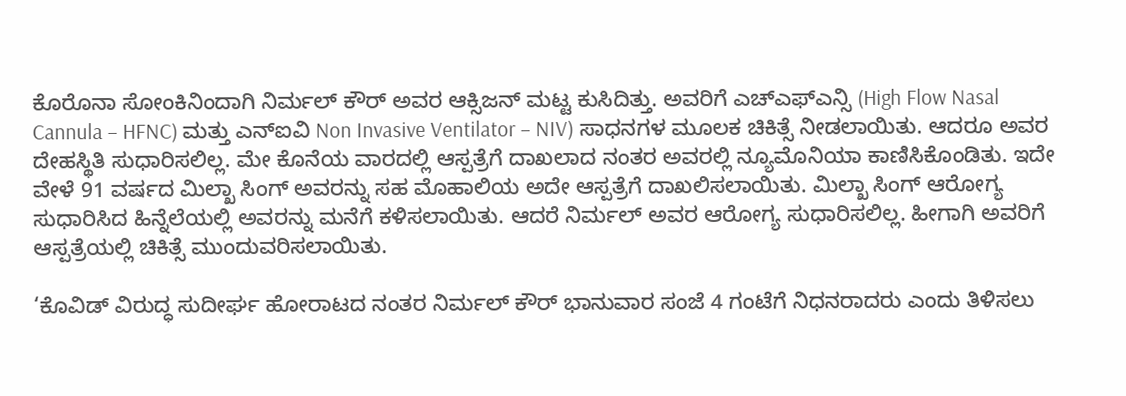ಕೊರೊನಾ ಸೋಂಕಿನಿಂದಾಗಿ ನಿರ್ಮಲ್ ಕೌರ್ ಅವರ ಆಕ್ಸಿಜನ್ ಮಟ್ಟ ಕುಸಿದಿತ್ತು. ಅವರಿಗೆ ಎಚ್ಎಫ್ಎನ್ಸಿ (High Flow Nasal Cannula – HFNC) ಮತ್ತು ಎನ್ಐವಿ Non Invasive Ventilator – NIV) ಸಾಧನಗಳ ಮೂಲಕ ಚಿಕಿತ್ಸೆ ನೀಡಲಾಯಿತು. ಆದರೂ ಅವರ ದೇಹಸ್ಥಿತಿ ಸುಧಾರಿಸಲಿಲ್ಲ. ಮೇ ಕೊನೆಯ ವಾರದಲ್ಲಿ ಆಸ್ಪತ್ರೆಗೆ ದಾಖಲಾದ ನಂತರ ಅವರಲ್ಲಿ ನ್ಯೂಮೊನಿಯಾ ಕಾಣಿಸಿಕೊಂಡಿತು. ಇದೇ ವೇಳೆ 91 ವರ್ಷದ ಮಿಲ್ಖಾ ಸಿಂಗ್ ಅವರನ್ನು ಸಹ ಮೊಹಾಲಿಯ ಅದೇ ಆಸ್ಪತ್ರೆಗೆ ದಾಖಲಿಸಲಾಯಿತು. ಮಿಲ್ಖಾ ಸಿಂಗ್ ಆರೋಗ್ಯ ಸುಧಾರಿಸಿದ ಹಿನ್ನೆಲೆಯಲ್ಲಿ ಅವರನ್ನು ಮನೆಗೆ ಕಳಿಸಲಾಯಿತು. ಆದರೆ ನಿರ್ಮಲ್ ಅವರ ಆರೋಗ್ಯ ಸುಧಾರಿಸಲಿಲ್ಲ. ಹೀಗಾಗಿ ಅವರಿಗೆ ಆಸ್ಪತ್ರೆಯಲ್ಲಿ ಚಿಕಿತ್ಸೆ ಮುಂದುವರಿಸಲಾಯಿತು.

‘ಕೊವಿಡ್ ವಿರುದ್ಧ ಸುದೀರ್ಘ ಹೋರಾಟದ ನಂತರ ನಿರ್ಮಲ್ ಕೌರ್ ಭಾನುವಾರ ಸಂಜೆ 4 ಗಂಟೆಗೆ ನಿಧನರಾದರು ಎಂದು ತಿಳಿಸಲು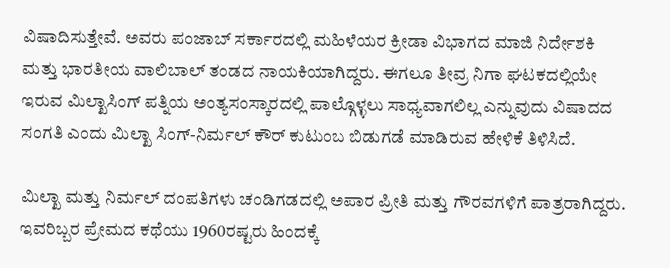ವಿಷಾದಿಸುತ್ತೇವೆ. ಅವರು ಪಂಜಾಬ್ ಸರ್ಕಾರದಲ್ಲಿ ಮಹಿಳೆಯರ ಕ್ರೀಡಾ ವಿಭಾಗದ ಮಾಜಿ ನಿರ್ದೇಶಕಿ ಮತ್ತು ಭಾರತೀಯ ವಾಲಿಬಾಲ್ ತಂಡದ ನಾಯಕಿಯಾಗಿದ್ದರು. ಈಗಲೂ ತೀವ್ರ ನಿಗಾ ಘಟಕದಲ್ಲಿಯೇ ಇರುವ ಮಿಲ್ಖಾಸಿಂಗ್ ಪತ್ನಿಯ ಅಂತ್ಯಸಂಸ್ಕಾರದಲ್ಲಿ ಪಾಲ್ಗೊಳ್ಳಲು ಸಾಧ್ಯವಾಗಲಿಲ್ಲ ಎನ್ನುವುದು ವಿಷಾದದ ಸಂಗತಿ ಎಂದು ಮಿಲ್ಖಾ ಸಿಂಗ್-ನಿರ್ಮಲ್ ಕೌರ್ ಕುಟುಂಬ ಬಿಡುಗಡೆ ಮಾಡಿರುವ ಹೇಳಿಕೆ ತಿಳಿಸಿದೆ.

ಮಿಲ್ಖಾ ಮತ್ತು ನಿರ್ಮಲ್ ದಂಪತಿಗಳು ಚಂಡಿಗಡದಲ್ಲಿ ಅಪಾರ ಪ್ರೀತಿ ಮತ್ತು ಗೌರವಗಳಿಗೆ ಪಾತ್ರರಾಗಿದ್ದರು. ಇವರಿಬ್ಬರ ಪ್ರೇಮದ ಕಥೆಯು 1960ರಷ್ಟರು ಹಿಂದಕ್ಕೆ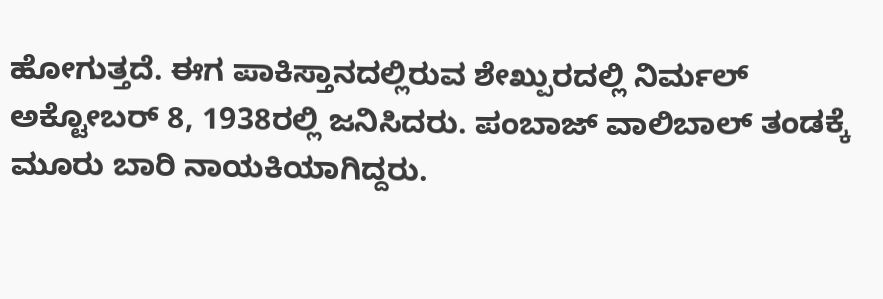ಹೋಗುತ್ತದೆ. ಈಗ ಪಾಕಿಸ್ತಾನದಲ್ಲಿರುವ ಶೇಖ್ಪುರದಲ್ಲಿ ನಿರ್ಮಲ್ ಅಕ್ಟೋಬರ್ 8, 1938ರಲ್ಲಿ ಜನಿಸಿದರು. ಪಂಬಾಜ್ ವಾಲಿಬಾಲ್ ತಂಡಕ್ಕೆ ಮೂರು ಬಾರಿ ನಾಯಕಿಯಾಗಿದ್ದರು.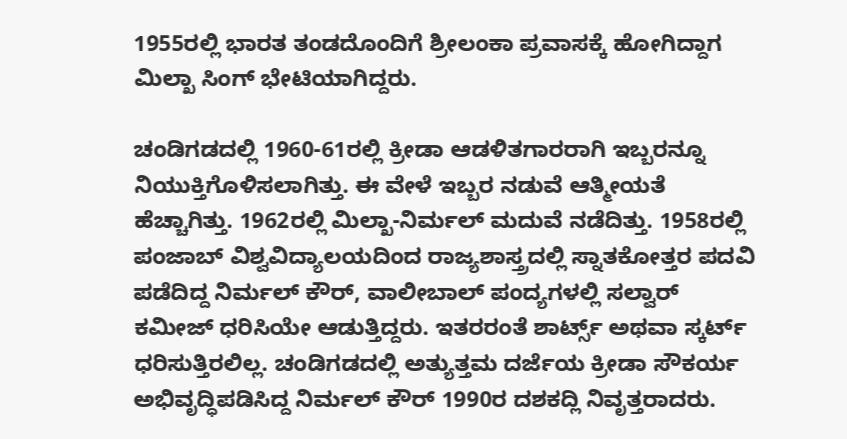1955ರಲ್ಲಿ ಭಾರತ ತಂಡದೊಂದಿಗೆ ಶ್ರೀಲಂಕಾ ಪ್ರವಾಸಕ್ಕೆ ಹೋಗಿದ್ದಾಗ ಮಿಲ್ಖಾ ಸಿಂಗ್ ಭೇಟಿಯಾಗಿದ್ದರು.

ಚಂಡಿಗಡದಲ್ಲಿ 1960-61ರಲ್ಲಿ ಕ್ರೀಡಾ ಆಡಳಿತಗಾರರಾಗಿ ಇಬ್ಬರನ್ನೂ ನಿಯುಕ್ತಿಗೊಳಿಸಲಾಗಿತ್ತು. ಈ ವೇಳೆ ಇಬ್ಬರ ನಡುವೆ ಆತ್ಮೀಯತೆ ಹೆಚ್ಚಾಗಿತ್ತು. 1962ರಲ್ಲಿ ಮಿಲ್ಖಾ-ನಿರ್ಮಲ್ ಮದುವೆ ನಡೆದಿತ್ತು. 1958ರಲ್ಲಿ ಪಂಜಾಬ್ ವಿಶ್ವವಿದ್ಯಾಲಯದಿಂದ ರಾಜ್ಯಶಾಸ್ತ್ರದಲ್ಲಿ ಸ್ನಾತಕೋತ್ತರ ಪದವಿ ಪಡೆದಿದ್ದ ನಿರ್ಮಲ್ ಕೌರ್, ವಾಲೀಬಾಲ್ ಪಂದ್ಯಗಳಲ್ಲಿ ಸಲ್ವಾರ್ ಕಮೀಜ್ ಧರಿಸಿಯೇ ಆಡುತ್ತಿದ್ದರು. ಇತರರಂತೆ ಶಾರ್ಟ್ಸ್ ಅಥವಾ ಸ್ಕರ್ಟ್ ಧರಿಸುತ್ತಿರಲಿಲ್ಲ. ಚಂಡಿಗಡದಲ್ಲಿ ಅತ್ಯುತ್ತಮ ದರ್ಜೆಯ ಕ್ರೀಡಾ ಸೌಕರ್ಯ ಅಭಿವೃದ್ಧಿಪಡಿಸಿದ್ದ ನಿರ್ಮಲ್ ಕೌರ್ 1990ರ ದಶಕದ್ಲಿ ನಿವೃತ್ತರಾದರು.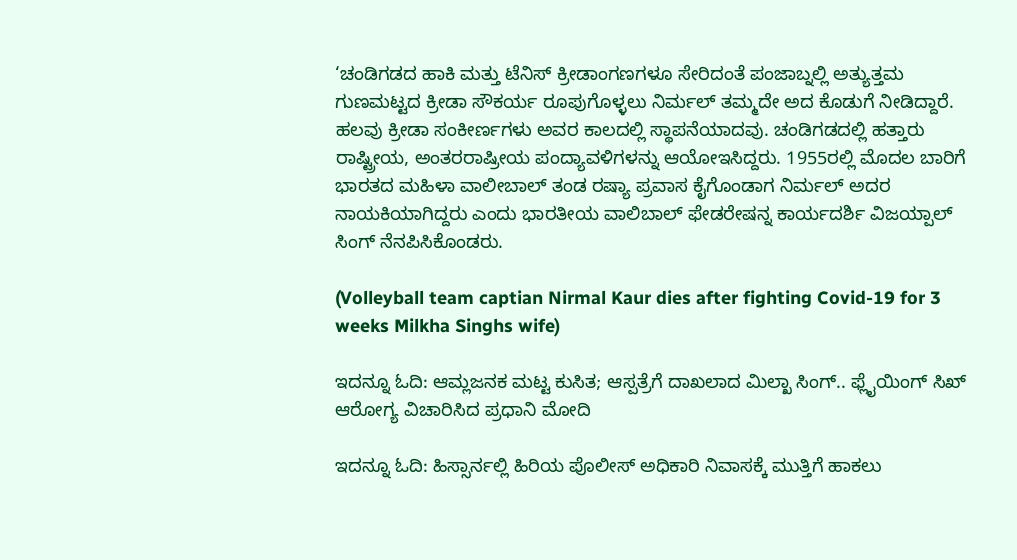‘ಚಂಡಿಗಡದ ಹಾಕಿ ಮತ್ತು ಟೆನಿಸ್ ಕ್ರೀಡಾಂಗಣಗಳೂ ಸೇರಿದಂತೆ ಪಂಜಾಬ್ನಲ್ಲಿ ಅತ್ಯುತ್ತಮ ಗುಣಮಟ್ಟದ ಕ್ರೀಡಾ ಸೌಕರ್ಯ ರೂಪುಗೊಳ್ಳಲು ನಿರ್ಮಲ್ ತಮ್ಮದೇ ಅದ ಕೊಡುಗೆ ನೀಡಿದ್ದಾರೆ. ಹಲವು ಕ್ರೀಡಾ ಸಂಕೀರ್ಣಗಳು ಅವರ ಕಾಲದಲ್ಲಿ ಸ್ಥಾಪನೆಯಾದವು. ಚಂಡಿಗಡದಲ್ಲಿ ಹತ್ತಾರು ರಾಷ್ಟ್ರೀಯ, ಅಂತರರಾಷ್ರೀಯ ಪಂದ್ಯಾವಳಿಗಳನ್ನು ಆಯೋಇಸಿದ್ದರು. 1955ರಲ್ಲಿ ಮೊದಲ ಬಾರಿಗೆ ಭಾರತದ ಮಹಿಳಾ ವಾಲೀಬಾಲ್ ತಂಡ ರಷ್ಯಾ ಪ್ರವಾಸ ಕೈಗೊಂಡಾಗ ನಿರ್ಮಲ್ ಅದರ ನಾಯಕಿಯಾಗಿದ್ದರು ಎಂದು ಭಾರತೀಯ ವಾಲಿಬಾಲ್ ಫೇಡರೇಷನ್ನ ಕಾರ್ಯದರ್ಶಿ ವಿಜಯ್ಪಾಲ್ ಸಿಂಗ್ ನೆನಪಿಸಿಕೊಂಡರು.

(Volleyball team captian Nirmal Kaur dies after fighting Covid-19 for 3 weeks Milkha Singhs wife)

ಇದನ್ನೂ ಓದಿ: ಆಮ್ಲಜನಕ ಮಟ್ಟ ಕುಸಿತ; ಆಸ್ಪತ್ರೆಗೆ ದಾಖಲಾದ ಮಿಲ್ಖಾ ಸಿಂಗ್.. ಫ್ಲೈಯಿಂಗ್ ಸಿಖ್ ಆರೋಗ್ಯ ವಿಚಾರಿಸಿದ ಪ್ರಧಾನಿ ಮೋದಿ

ಇದನ್ನೂ ಓದಿ: ಹಿಸ್ಸಾರ್ನಲ್ಲಿ ಹಿರಿಯ ಪೊಲೀಸ್ ಅಧಿಕಾರಿ ನಿವಾಸಕ್ಕೆ ಮುತ್ತಿಗೆ ಹಾಕಲು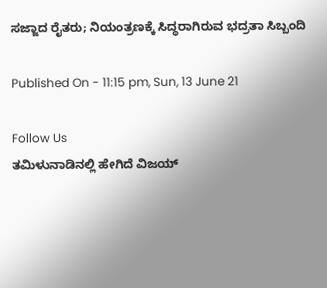ಸಜ್ಜಾದ ರೈತರು; ನಿಯಂತ್ರಣಕ್ಕೆ ಸಿದ್ಧರಾಗಿರುವ ಭದ್ರತಾ ಸಿಬ್ಬಂದಿ

Published On - 11:15 pm, Sun, 13 June 21

Follow Us
ತಮಿಳುನಾಡಿನಲ್ಲಿ ಹೇಗಿದೆ ವಿಜಯ್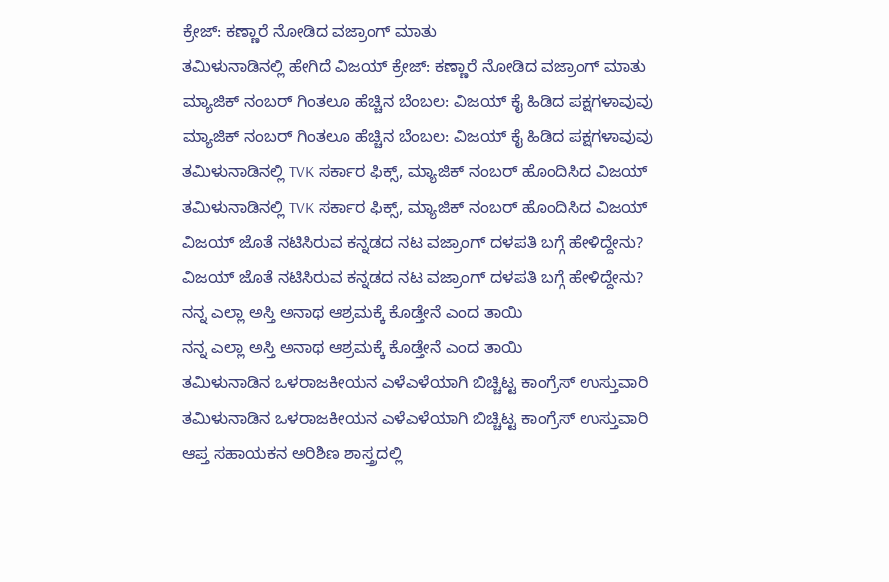ಕ್ರೇಜ್: ಕಣ್ಣಾರೆ ನೋಡಿದ ವಜ್ರಾಂಗ್ ಮಾತು
ತಮಿಳುನಾಡಿನಲ್ಲಿ ಹೇಗಿದೆ ವಿಜಯ್ ಕ್ರೇಜ್: ಕಣ್ಣಾರೆ ನೋಡಿದ ವಜ್ರಾಂಗ್ ಮಾತು
ಮ್ಯಾಜಿಕ್ ನಂಬರ್ ಗಿಂತಲೂ ಹೆಚ್ಚಿನ ಬೆಂಬಲ: ವಿಜಯ್ ಕೈ ಹಿಡಿದ ಪಕ್ಷಗಳಾವುವು
ಮ್ಯಾಜಿಕ್ ನಂಬರ್ ಗಿಂತಲೂ ಹೆಚ್ಚಿನ ಬೆಂಬಲ: ವಿಜಯ್ ಕೈ ಹಿಡಿದ ಪಕ್ಷಗಳಾವುವು
ತಮಿಳುನಾಡಿನಲ್ಲಿ TVK ಸರ್ಕಾರ ಫಿಕ್ಸ್‌, ಮ್ಯಾಜಿಕ್ ನಂಬರ್ ಹೊಂದಿಸಿದ ವಿಜಯ್
ತಮಿಳುನಾಡಿನಲ್ಲಿ TVK ಸರ್ಕಾರ ಫಿಕ್ಸ್‌, ಮ್ಯಾಜಿಕ್ ನಂಬರ್ ಹೊಂದಿಸಿದ ವಿಜಯ್
ವಿಜಯ್ ಜೊತೆ ನಟಿಸಿರುವ ಕನ್ನಡದ ನಟ ವಜ್ರಾಂಗ್ ದಳಪತಿ ಬಗ್ಗೆ ಹೇಳಿದ್ದೇನು?
ವಿಜಯ್ ಜೊತೆ ನಟಿಸಿರುವ ಕನ್ನಡದ ನಟ ವಜ್ರಾಂಗ್ ದಳಪತಿ ಬಗ್ಗೆ ಹೇಳಿದ್ದೇನು?
ನನ್ನ ಎಲ್ಲಾ ಅಸ್ತಿ ಅನಾಥ ಆಶ್ರಮಕ್ಕೆ ಕೊಡ್ತೇನೆ ಎಂದ ತಾಯಿ
ನನ್ನ ಎಲ್ಲಾ ಅಸ್ತಿ ಅನಾಥ ಆಶ್ರಮಕ್ಕೆ ಕೊಡ್ತೇನೆ ಎಂದ ತಾಯಿ
ತಮಿಳುನಾಡಿನ ಒಳರಾಜಕೀಯನ ಎಳೆಎಳೆಯಾಗಿ ಬಿಚ್ಚಿಟ್ಟ ಕಾಂಗ್ರೆಸ್ ಉಸ್ತುವಾರಿ
ತಮಿಳುನಾಡಿನ ಒಳರಾಜಕೀಯನ ಎಳೆಎಳೆಯಾಗಿ ಬಿಚ್ಚಿಟ್ಟ ಕಾಂಗ್ರೆಸ್ ಉಸ್ತುವಾರಿ
ಆಪ್ತ ಸಹಾಯಕನ ಅರಿಶಿಣ ಶಾಸ್ತ್ರದಲ್ಲಿ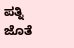ಪತ್ನಿ ಜೊತೆ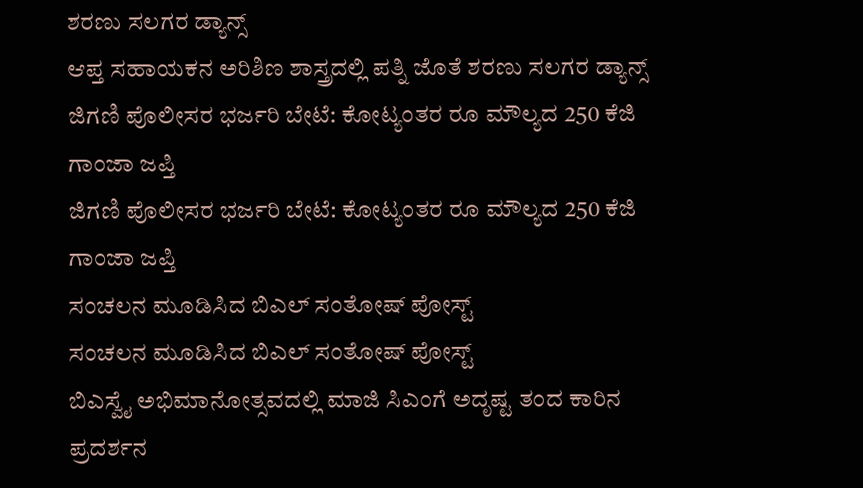ಶರಣು ಸಲಗರ ಡ್ಯಾನ್ಸ್
ಆಪ್ತ ಸಹಾಯಕನ ಅರಿಶಿಣ ಶಾಸ್ತ್ರದಲ್ಲಿ ಪತ್ನಿ ಜೊತೆ ಶರಣು ಸಲಗರ ಡ್ಯಾನ್ಸ್
ಜಿಗಣಿ ಪೊಲೀಸರ ಭರ್ಜರಿ ಬೇಟೆ: ಕೋಟ್ಯಂತರ ರೂ ಮೌಲ್ಯದ 250 ಕೆಜಿ ಗಾಂಜಾ ಜಪ್ತಿ
ಜಿಗಣಿ ಪೊಲೀಸರ ಭರ್ಜರಿ ಬೇಟೆ: ಕೋಟ್ಯಂತರ ರೂ ಮೌಲ್ಯದ 250 ಕೆಜಿ ಗಾಂಜಾ ಜಪ್ತಿ
ಸಂಚಲನ ಮೂಡಿಸಿದ ಬಿಎಲ್ ಸಂತೋಷ್ ಪೋಸ್ಟ್
ಸಂಚಲನ ಮೂಡಿಸಿದ ಬಿಎಲ್ ಸಂತೋಷ್ ಪೋಸ್ಟ್
ಬಿಎಸ್ವೈ ಅಭಿಮಾನೋತ್ಸವದಲ್ಲಿ ಮಾಜಿ ಸಿಎಂಗೆ ಅದೃಷ್ಟ ತಂದ ಕಾರಿನ ಪ್ರದರ್ಶನ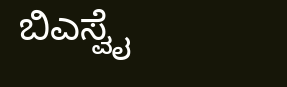ಬಿಎಸ್ವೈ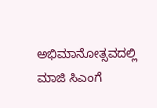ಅಭಿಮಾನೋತ್ಸವದಲ್ಲಿ ಮಾಜಿ ಸಿಎಂಗೆ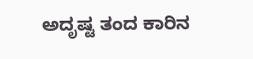ಅದೃಷ್ಟ ತಂದ ಕಾರಿನ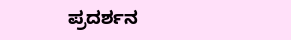ಪ್ರದರ್ಶನ